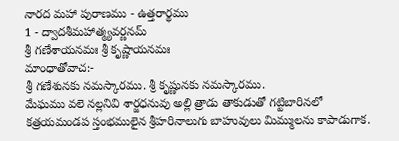నారద మహా పురాణము - ఉత్తరార్థము
1 - ద్వాదశీమహాత్మ్యవర్ణనమ్
శ్రీ గణేశాయనమః శ్రీ కృష్ణాయనమః
మాంధాతోవాచ:-
శ్రీ గణేశునకు నమస్కారము. శ్రీ కృష్ణునకు నమస్కారము.
మేఘము వలె నల్లనివి శార్జధనువు అల్లి త్రాడు తాకుడుతో గట్టిబారినలో కత్రయమండప స్తంభములైన శ్రీహరినాలుగు బాహువులు మిమ్ములను కాపాడుగాక.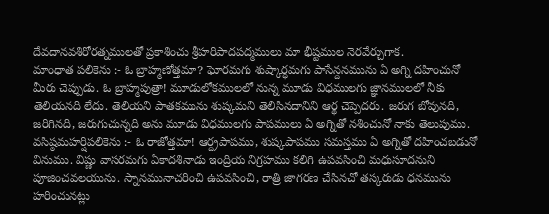దేవదానవశిరోరత్నములతో ప్రకాశించు శ్రీహరిపాదపద్మములు మా భీష్టముల నెరవేర్చుగాక.
మాంధాత పలికెను :- ఓ బ్రాహ్మణోత్తమా? ఘోరమగు శుష్కార్ధమగు పాసేన్దనమును ఏ అగ్ని దహించునో మీరు చెప్పుడు. ఓ బ్రాహ్మపుత్రా! మూడులోకములలో నున్న మూడు విధములగు జ్ఞానములలో నీకు తెలియనది లేదు. తెలియని పాతకమును శుష్కమని తెలిసినదానిని ఆర్థ చెప్పెదరు. జరుగ బోవునది, జరిగినది, జరుగుచున్నది అను మూడు విధములగు పాపములు ఏ అగ్నితో నశించునో నాకు తెలుపుము.
వసిష్ఠమహర్షిపలికెను :- ఓ రాజోత్తమా! ఆర్ద్రపాపము, శుష్కపాపము సమస్తము ఏ అగ్నితో దహించబడునో వినుము. విష్ణు వాసరమగు ఏకాదశినాడు ఇంద్రియ నిగ్రహము కలిగి ఉపవసించి మధుసూదనుని పూజించవలయును. స్నానమునాచరించి ఉపవసించి, రాత్రి జాగరణ చేసినచో తస్కరుడు ధనమును హరించునట్లు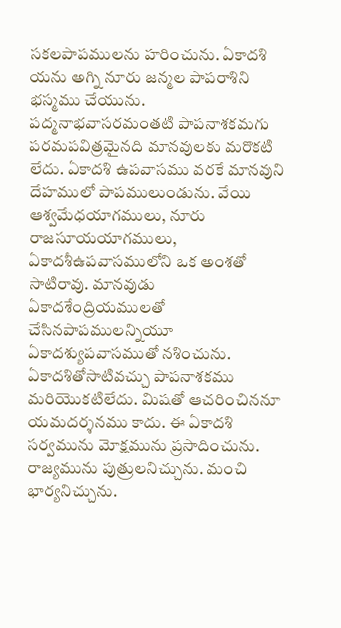సకలపాపములను హరించును. ఏకాదశి యను అగ్ని నూరు జన్మల పాపరాశిని భస్మము చేయును. పద్మనాభవాసరమంతటి పాపనాశకమగు పరమపవిత్రమైనది మానవులకు మరొకటి లేదు. ఏకాదశి ఉపవాసము వరకే మానవుని దేహములో పాపములుండును. వేయి ఆశ్వమేధయాగములు, నూరు రాజసూయయాగములు, ఏకాదశీఉపవాసములోని ఒక అంశతో సాటిరావు. మానవుడు ఏకాదశేంద్రియములతో చేసినపాపములన్నియూ ఏకాదశ్యుపవాసముతో నశించును. ఏకాదశితోసాటివచ్చు పాపనాశకము మరియొకటిలేదు. మిషతో ఆచరించిననూ యమదర్శనము కాదు. ఈ ఏకాదశి సర్వమును మోక్షమును ప్రసాదించును. రాజ్యమును పుత్రులనిచ్చును. మంచి భార్యనిచ్చును.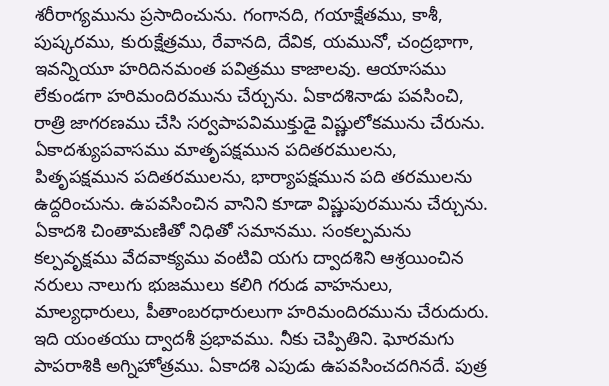శరీరాగ్యమును ప్రసాదించును. గంగానది, గయాక్షేతము, కాశీ, పుష్కరము, కురుక్షేత్రము, రేవానది, దేవిక, యమునో, చంద్రభాగా, ఇవన్నియూ హరిదినమంత పవిత్రము కాజాలవు. ఆయాసము లేకుండగా హరిమందిరమును చేర్చును. ఏకాదశినాడు పవసించి, రాత్రి జాగరణము చేసి సర్వపాపవిముక్తుడై విష్ణులోకమును చేరును. ఏకాదశ్యుపవాసము మాతృపక్షమున పదితరములను, పితృపక్షమున పదితరములను, భార్యాపక్షమున పది తరములను ఉద్దరించును. ఉపవసించిన వానిని కూడా విష్ణుపురమును చేర్చును. ఏకాదశి చింతామణితో నిధితో సమానము. సంకల్పమను కల్పవృక్షము వేదవాక్యము వంటివి యగు ద్వాదశిని ఆశ్రయించిన నరులు నాలుగు భుజములు కలిగి గరుడ వాహనులు, మాల్యధారులు, పీతాంబరధారులుగా హరిమందిరమును చేరుదురు. ఇది యంతయు ద్వాదశీ ప్రభావము. నీకు చెప్పితిని. ఘోరమగు పాపరాశికి అగ్నిహోత్రము. ఏకాదశి ఎపుడు ఉపవసించదగినదే. పుత్ర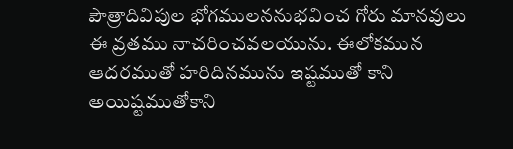పౌత్రాదివిపుల భోగములననుభవించ గోరు మానవులు ఈ వ్రతము నాచరించవలయును. ఈలోకమున ఆదరముతో హరిదినమును ఇష్టముతో కాని అయిష్టముతోకాని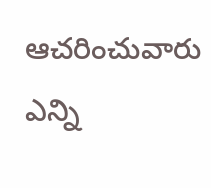ఆచరించువారు ఎన్ని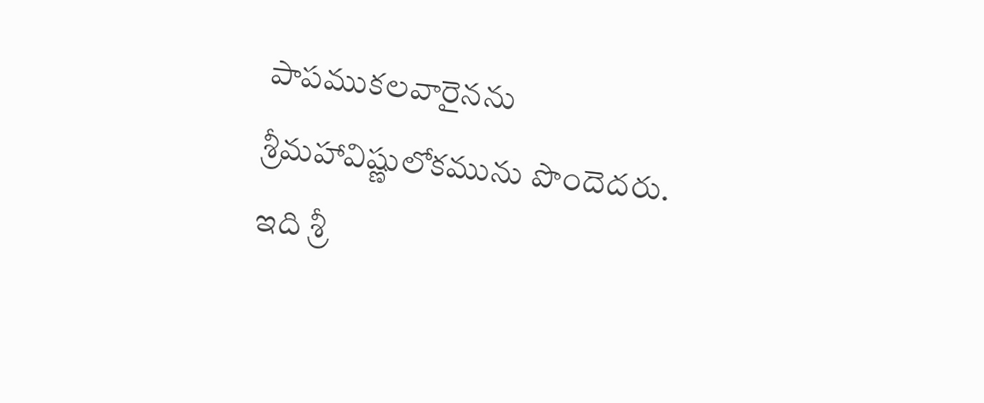పాపముకలవారైనను శ్రీమహావిష్ణులోకమును పొందెదరు.
ఇది శ్రీ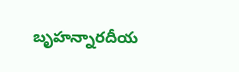బృహన్నారదీయ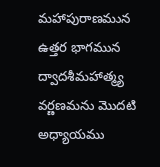మహాపురాణమున ఉత్తర భాగమున ద్వాదశీమహాత్మ్య వర్ణణమను మొదటి అధ్యాయము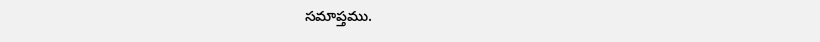సమాప్తము.